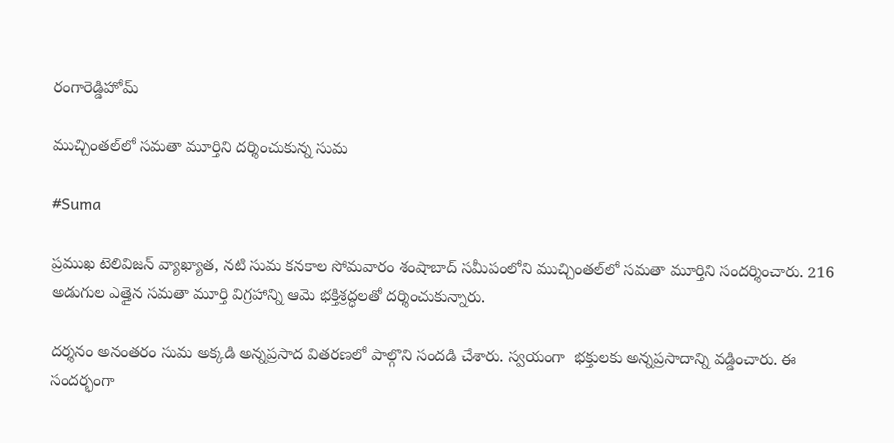రంగారెడ్డిహోమ్

ముచ్చింతల్‌లో సమతా మూర్తిని దర్శించుకున్న సుమ

#Suma

ప్రముఖ టెలివిజన్ వ్యాఖ్యాత, నటి సుమ కనకాల సోమవారం శంషాబాద్ సమీపంలోని ముచ్చింతల్‌లో సమతా మూర్తిని సందర్శించారు. 216 అడుగుల ఎత్తైన సమతా మూర్తి విగ్రహాన్ని ఆమె భక్తిశ్రద్ధలతో దర్శించుకున్నారు.

దర్శనం అనంతరం సుమ అక్కడి అన్నప్రసాద వితరణలో పాల్గొని సందడి చేశారు. స్వయంగా  భక్తులకు అన్నప్రసాదాన్ని వడ్డించారు. ఈ సందర్భంగా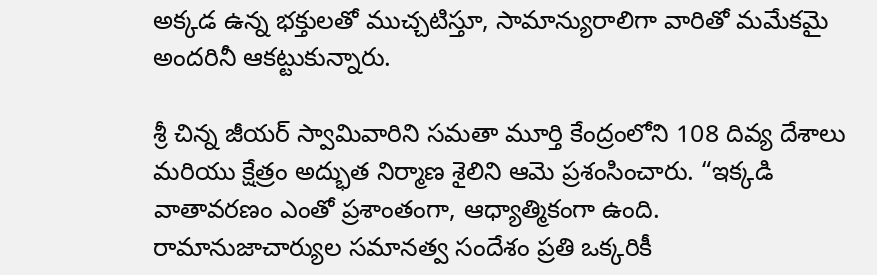అక్కడ ఉన్న భక్తులతో ముచ్చటిస్తూ, సామాన్యురాలిగా వారితో మమేకమై అందరినీ ఆకట్టుకున్నారు.

శ్రీ చిన్న జీయర్ స్వామివారిని సమతా మూర్తి కేంద్రంలోని 108 దివ్య దేశాలు మరియు క్షేత్రం అద్భుత నిర్మాణ శైలిని ఆమె ప్రశంసించారు. “ఇక్కడి వాతావరణం ఎంతో ప్రశాంతంగా, ఆధ్యాత్మికంగా ఉంది. రామానుజాచార్యుల సమానత్వ సందేశం ప్రతి ఒక్కరికీ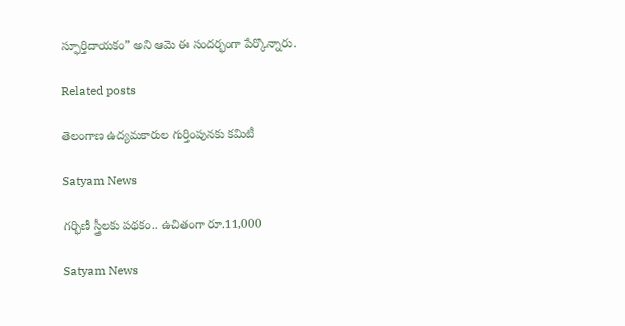స్ఫూర్తిదాయకం” అని ఆమె ఈ సందర్భంగా పేర్కొన్నారు.

Related posts

తెలంగాణ ఉద్యమకారుల గుర్తింపునకు కమిటీ

Satyam News

గర్భిణీ స్త్రీలకు పథకం.. ఉచితంగా రూ.11,000

Satyam News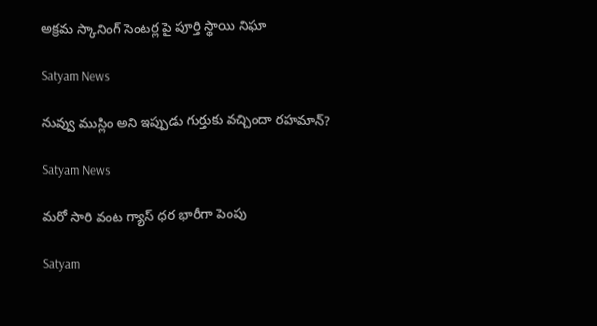అక్రమ స్కానింగ్ సెంటర్ల పై పూర్తి స్థాయి నిఘా

Satyam News

నువ్వు ముస్లిం అని ఇప్పుడు గుర్తుకు వచ్చిందా రహమాన్?

Satyam News

మరో సారి వంట గ్యాస్ ధర భారీగా పెంపు

Satyam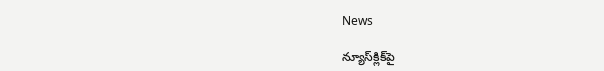News

న్యూస్‌క్లిక్‌పై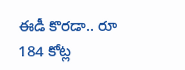ఈడీ కొరడా.. రూ 184 కోట్ల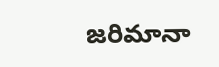జరిమానా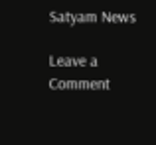Satyam News

Leave a Comment